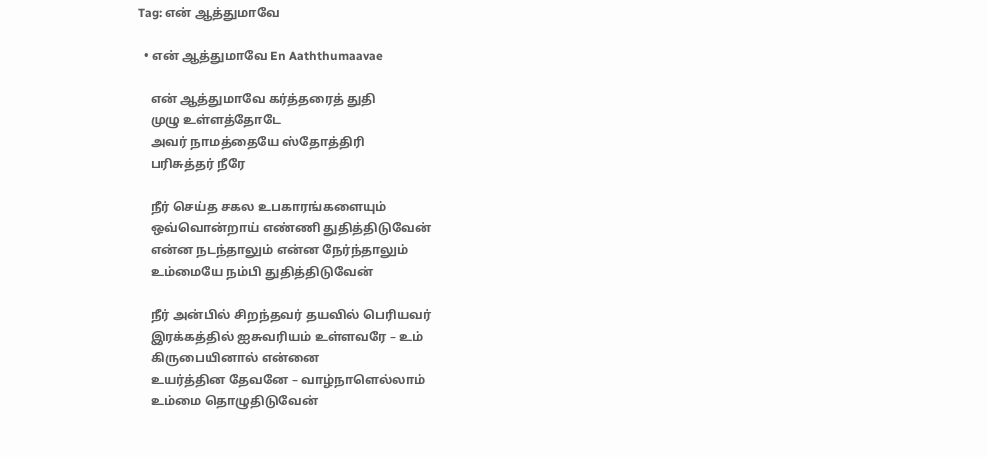Tag: என் ஆத்துமாவே

  • என் ஆத்துமாவே En Aaththumaavae

    என் ஆத்துமாவே கர்த்தரைத் துதி
    முழு உள்ளத்தோடே
    அவர் நாமத்தையே ஸ்தோத்திரி
    பரிசுத்தர் நீரே

    நீர் செய்த சகல உபகாரங்களையும்
    ஒவ்வொன்றாய் எண்ணி துதித்திடுவேன்
    என்ன நடந்தாலும் என்ன நேர்ந்தாலும்
    உம்மையே நம்பி துதித்திடுவேன்

    நீர் அன்பில் சிறந்தவர் தயவில் பெரியவர்
    இரக்கத்தில் ஐசுவரியம் உள்ளவரே – உம்
    கிருபையினால் என்னை
    உயர்த்தின தேவனே – வாழ்நாளெல்லாம்
    உம்மை தொழுதிடுவேன்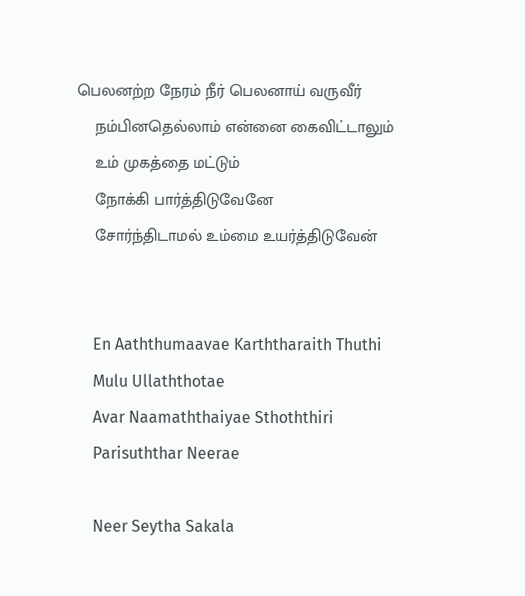பெலனற்ற நேரம் நீர் பெலனாய் வருவீர்
    நம்பினதெல்லாம் என்னை கைவிட்டாலும்
    உம் முகத்தை மட்டும்
    நோக்கி பார்த்திடுவேனே
    சோர்ந்திடாமல் உம்மை உயர்த்திடுவேன்


    En Aaththumaavae Karththaraith Thuthi
    Mulu Ullaththotae
    Avar Naamaththaiyae Sthoththiri
    Parisuththar Neerae

    Neer Seytha Sakala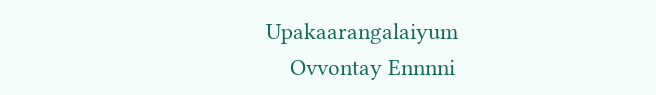Upakaarangalaiyum
    Ovvontay Ennnni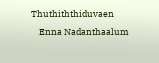Thuthiththiduvaen
    Enna Nadanthaalum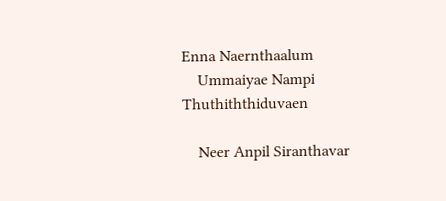Enna Naernthaalum
    Ummaiyae Nampi Thuthiththiduvaen

    Neer Anpil Siranthavar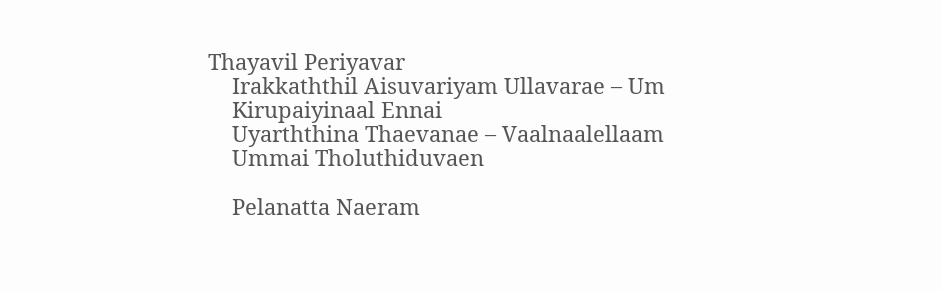Thayavil Periyavar
    Irakkaththil Aisuvariyam Ullavarae – Um
    Kirupaiyinaal Ennai
    Uyarththina Thaevanae – Vaalnaalellaam
    Ummai Tholuthiduvaen

    Pelanatta Naeram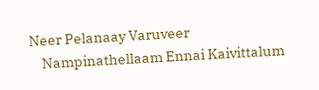Neer Pelanaay Varuveer
    Nampinathellaam Ennai Kaivittalum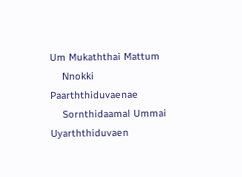Um Mukaththai Mattum
    Nnokki Paarththiduvaenae
    Sornthidaamal Ummai Uyarththiduvaen